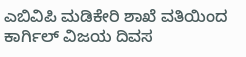ಎಬಿವಿಪಿ ಮಡಿಕೇರಿ ಶಾಖೆ ವತಿಯಿಂದ ಕಾರ್ಗಿಲ್ ವಿಜಯ ದಿವಸ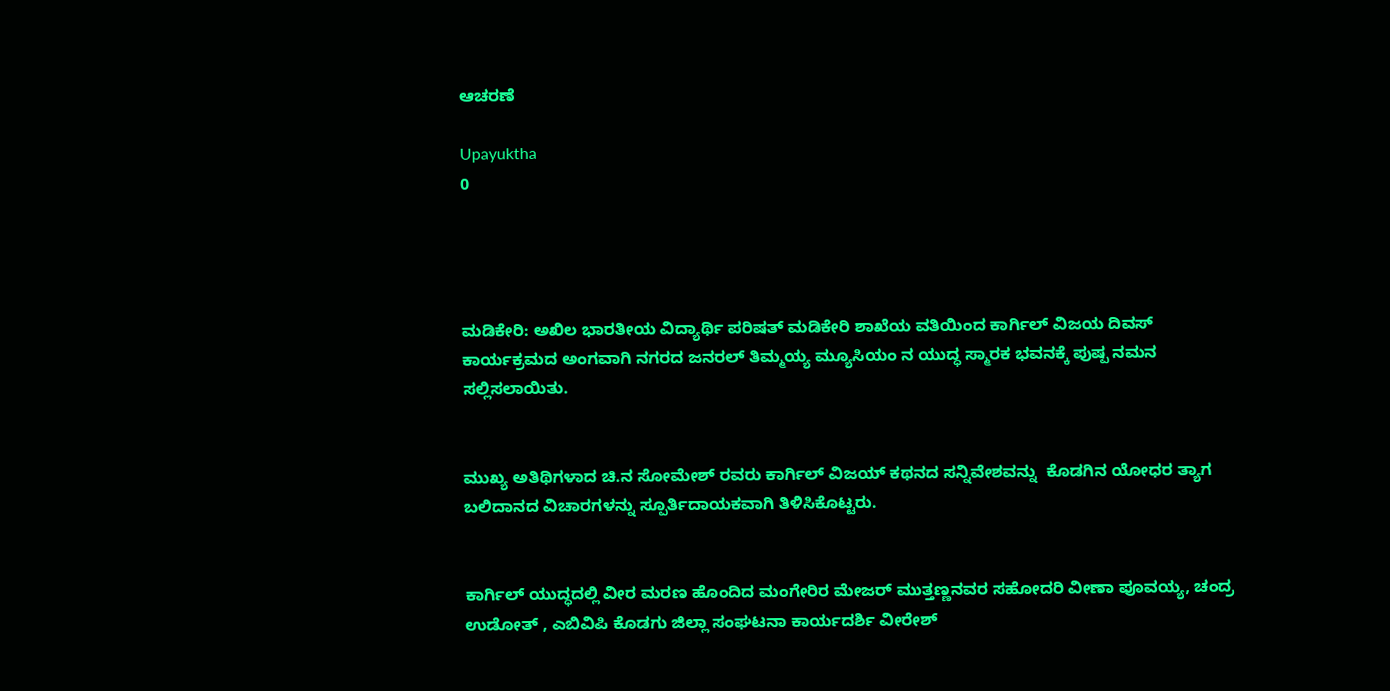ಆಚರಣೆ

Upayuktha
0




ಮಡಿಕೇರಿ: ಅಖಿಲ ಭಾರತೀಯ ವಿದ್ಯಾರ್ಥಿ ಪರಿಷತ್ ಮಡಿಕೇರಿ ಶಾಖೆಯ ವತಿಯಿಂದ ಕಾರ್ಗಿಲ್ ವಿಜಯ ದಿವಸ್ ಕಾರ್ಯಕ್ರಮದ ಅಂಗವಾಗಿ ನಗರದ ಜನರಲ್ ತಿಮ್ಮಯ್ಯ ಮ್ಯೂಸಿಯಂ ನ ಯುದ್ಧ ಸ್ಮಾರಕ ಭವನಕ್ಕೆ ಪುಷ್ಪ ನಮನ ಸಲ್ಲಿಸಲಾಯಿತು.


ಮುಖ್ಯ ಅತಿಥಿಗಳಾದ ಚಿ.ನ ಸೋಮೇಶ್ ರವರು ಕಾರ್ಗಿಲ್ ವಿಜಯ್ ಕಥನದ ಸನ್ನಿವೇಶವನ್ನು  ಕೊಡಗಿನ ಯೋಧರ ತ್ಯಾಗ ಬಲಿದಾನದ ವಿಚಾರಗಳನ್ನು ಸ್ಪೂರ್ತಿದಾಯಕವಾಗಿ ತಿಳಿಸಿಕೊಟ್ಟರು.


ಕಾರ್ಗಿಲ್ ಯುದ್ಧದಲ್ಲಿ ವೀರ ಮರಣ ಹೊಂದಿದ ಮಂಗೇರಿರ ಮೇಜರ್ ಮುತ್ತಣ್ಣನವರ ಸಹೋದರಿ ವೀಣಾ ಪೂವಯ್ಯ, ಚಂದ್ರ ಉಡೋತ್ , ಎಬಿವಿಪಿ ಕೊಡಗು ಜಿಲ್ಲಾ ಸಂಘಟನಾ ಕಾರ್ಯದರ್ಶಿ ವೀರೇಶ್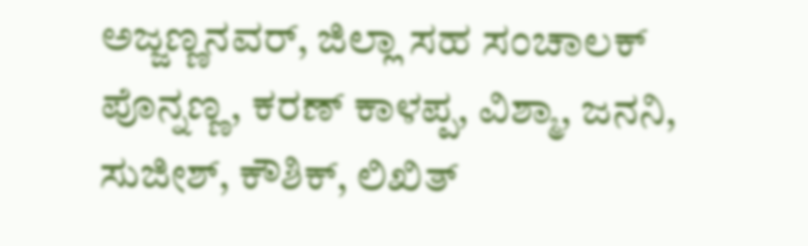ಅಜ್ಜಣ್ಣನವರ್, ಜಿಲ್ಲಾ ಸಹ ಸಂಚಾಲಕ್ ಪೊನ್ನಣ್ಣ, ಕರಣ್ ಕಾಳಪ್ಪ, ವಿಶ್ಮಾ, ಜನನಿ, ಸುಜೀಶ್, ಕೌಶಿಕ್, ಲಿಖಿತ್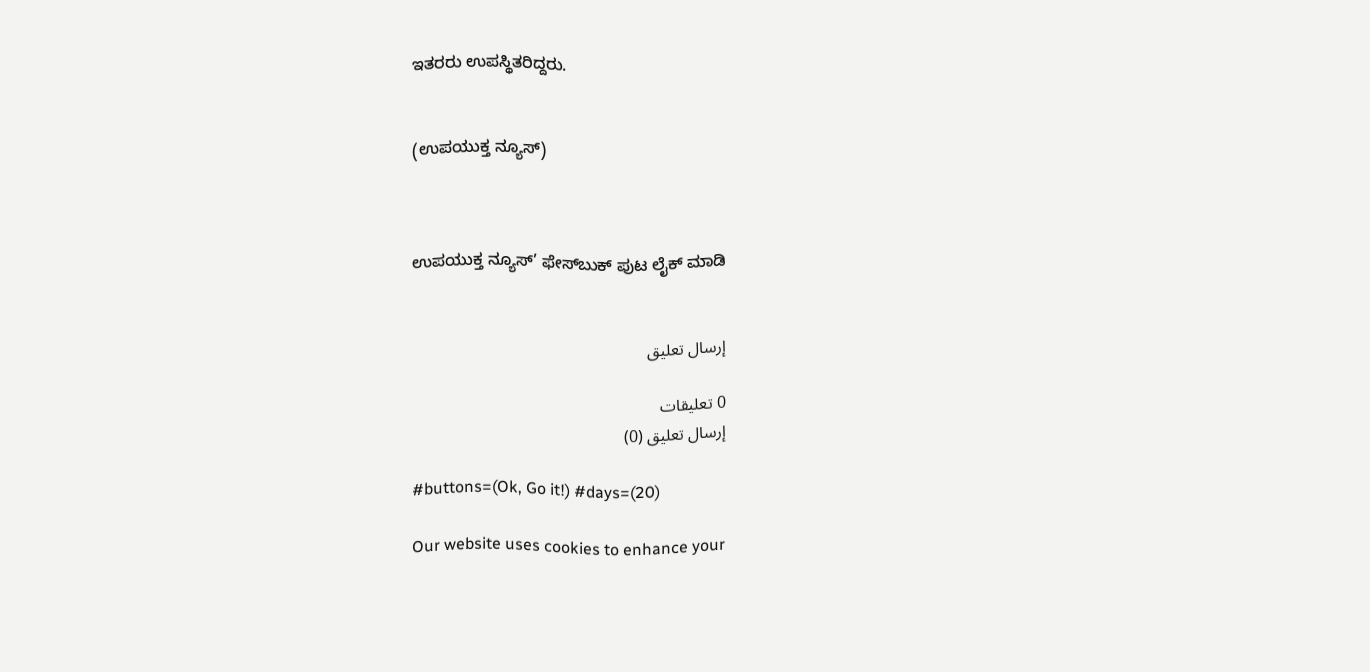ಇತರರು ಉಪಸ್ಥಿತರಿದ್ದರು.


(ಉಪಯುಕ್ತ ನ್ಯೂಸ್)



ಉಪಯುಕ್ತ ನ್ಯೂಸ್‌’ ಫೇಸ್‌ಬುಕ್ ಪುಟ ಲೈಕ್ ಮಾಡಿ


إرسال تعليق

0 تعليقات
إرسال تعليق (0)

#buttons=(Ok, Go it!) #days=(20)

Our website uses cookies to enhance your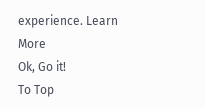experience. Learn More
Ok, Go it!
To Top